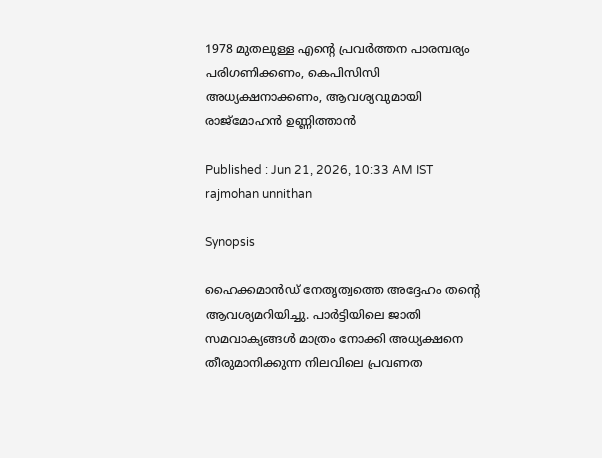1978 മുതലുള്ള എന്റെ പ്രവർത്തന പാരമ്പര്യം പരിഗണിക്കണം, കെപിസിസി അധ്യക്ഷനാക്കണം, ആവശ്യവുമായി രാജ്മോഹൻ ഉണ്ണിത്താൻ

Published : Jun 21, 2026, 10:33 AM IST
rajmohan unnithan

Synopsis

ഹൈക്കമാൻഡ് നേതൃത്വത്തെ അദ്ദേഹം തന്റെ ആവശ്യമറിയിച്ചു. പാർട്ടിയിലെ ജാതി സമവാക്യങ്ങൾ മാത്രം നോക്കി അധ്യക്ഷനെ തീരുമാനിക്കുന്ന നിലവിലെ പ്രവണത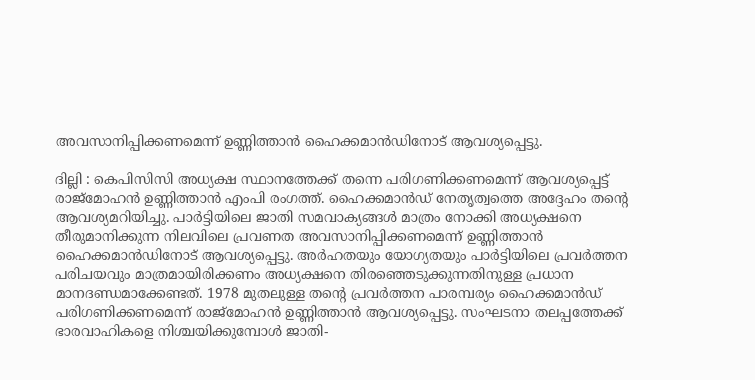അവസാനിപ്പിക്കണമെന്ന് ഉണ്ണിത്താൻ ഹൈക്കമാൻഡിനോട് ആവശ്യപ്പെട്ടു.

ദില്ലി : കെപിസിസി അധ്യക്ഷ സ്ഥാനത്തേക്ക് തന്നെ പരിഗണിക്കണമെന്ന് ആവശ്യപ്പെട്ട് രാജ്‌മോഹൻ ഉണ്ണിത്താൻ എംപി രംഗത്ത്. ഹൈക്കമാൻഡ് നേതൃത്വത്തെ അദ്ദേഹം തന്റെ ആവശ്യമറിയിച്ചു. പാർട്ടിയിലെ ജാതി സമവാക്യങ്ങൾ മാത്രം നോക്കി അധ്യക്ഷനെ തീരുമാനിക്കുന്ന നിലവിലെ പ്രവണത അവസാനിപ്പിക്കണമെന്ന് ഉണ്ണിത്താൻ ഹൈക്കമാൻഡിനോട് ആവശ്യപ്പെട്ടു. അർഹതയും യോഗ്യതയും പാർട്ടിയിലെ പ്രവർത്തന പരിചയവും മാത്രമായിരിക്കണം അധ്യക്ഷനെ തിരഞ്ഞെടുക്കുന്നതിനുള്ള പ്രധാന മാനദണ്ഡമാക്കേണ്ടത്. 1978 മുതലുള്ള തൻ്റെ പ്രവർത്തന പാരമ്പര്യം ഹൈക്കമാൻഡ് പരിഗണിക്കണമെന്ന് രാജ്മോഹൻ ഉണ്ണിത്താൻ ആവശ്യപ്പെട്ടു. സംഘടനാ തലപ്പത്തേക്ക് ഭാരവാഹികളെ നിശ്ചയിക്കുമ്പോൾ ജാതി-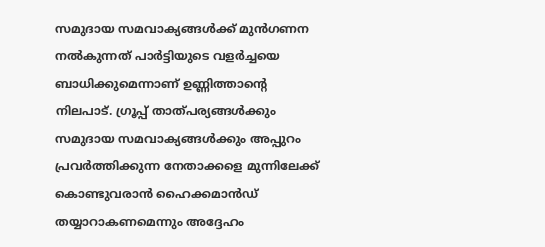സമുദായ സമവാക്യങ്ങൾക്ക് മുൻഗണന നൽകുന്നത് പാർട്ടിയുടെ വളർച്ചയെ ബാധിക്കുമെന്നാണ് ഉണ്ണിത്താന്റെ നിലപാട്. ഗ്രൂപ്പ് താത്പര്യങ്ങൾക്കും സമുദായ സമവാക്യങ്ങൾക്കും അപ്പുറം പ്രവർത്തിക്കുന്ന നേതാക്കളെ മുന്നിലേക്ക് കൊണ്ടുവരാൻ ഹൈക്കമാൻഡ് തയ്യാറാകണമെന്നും അദ്ദേഹം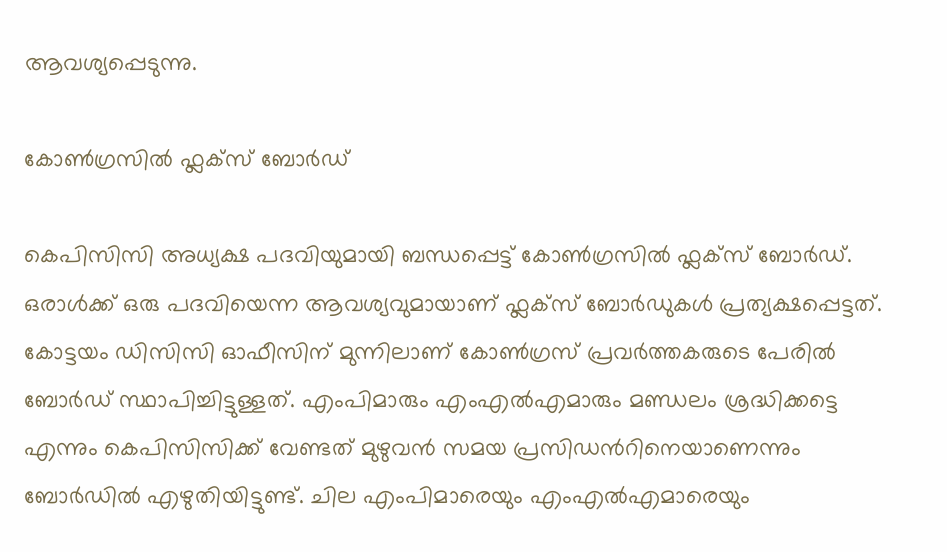ആവശ്യപ്പെടുന്നു.

കോൺഗ്രസിൽ ഫ്ലക്സ് ബോർഡ്

കെപിസിസി അധ്യക്ഷ പദവിയുമായി ബന്ധപ്പെട്ട് കോൺഗ്രസിൽ ഫ്ലക്സ് ബോർഡ്. ഒരാൾക്ക് ഒരു പദവിയെന്ന ആവശ്യവുമായാണ് ഫ്ലക്സ് ബോർഡുകൾ പ്രത്യക്ഷപ്പെട്ടത്. കോട്ടയം ഡിസിസി ഓഫീസിന് മുന്നിലാണ് കോൺഗ്രസ് പ്രവർത്തകരുടെ പേരിൽ ബോർഡ്‌ സ്ഥാപിച്ചിട്ടുള്ളത്. എംപിമാരും എംഎൽഎമാരും മണ്ഡലം ശ്രദ്ധിക്കട്ടെ എന്നും കെപിസിസിക്ക് വേണ്ടത് മുഴുവൻ സമയ പ്രസിഡന്‍റിനെയാണെന്നും  ബോർഡിൽ എഴുതിയിട്ടുണ്ട്. ചില എംപിമാരെയും എംഎൽഎമാരെയും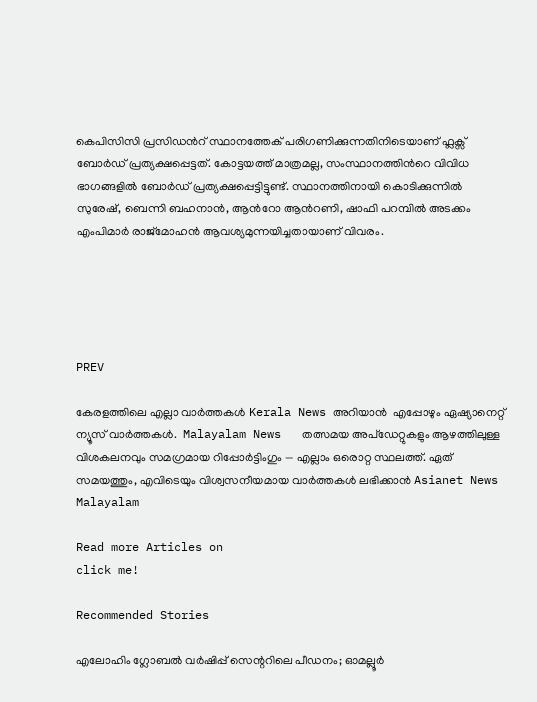കെപിസിസി പ്രസിഡന്‍റ് സ്ഥാനത്തേക് പരിഗണിക്കുന്നതിനിടെയാണ് ഫ്ലക്സ് ബോർഡ് പ്രത്യക്ഷപ്പെട്ടത്. കോട്ടയത്ത് മാത്രമല്ല, സംസ്ഥാനത്തിന്‍റെ വിവിധ ഭാഗങ്ങളിൽ ബോർഡ് പ്രത്യക്ഷപ്പെട്ടിട്ടുണ്ട്. സ്ഥാനത്തിനായി കൊടിക്കുന്നിൽ സുരേഷ്, ബെന്നി ബഹനാൻ, ആന്‍റോ ആന്‍റണി, ഷാഫി പറമ്പിൽ അടക്കം എംപിമാർ രാജ്മോഹൻ ആവശ്യമുന്നയിച്ചതായാണ് വിവരം.





PREV

കേരളത്തിലെ എല്ലാ വാർത്തകൾ Kerala News അറിയാൻ  എപ്പോഴും ഏഷ്യാനെറ്റ് ന്യൂസ് വാർത്തകൾ.  Malayalam News   തത്സമയ അപ്‌ഡേറ്റുകളും ആഴത്തിലുള്ള വിശകലനവും സമഗ്രമായ റിപ്പോർട്ടിംഗും — എല്ലാം ഒരൊറ്റ സ്ഥലത്ത്. ഏത് സമയത്തും, എവിടെയും വിശ്വസനീയമായ വാർത്തകൾ ലഭിക്കാൻ Asianet News Malayalam

Read more Articles on
click me!

Recommended Stories

എലോഹിം ഗ്ലോബൽ വർഷിപ്പ് സെന്ററിലെ പീഡനം; ഓമല്ലൂർ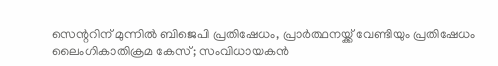സെന്ററിന് മുന്നിൽ ബിജെപി പ്രതിഷേധം, പ്രാർത്ഥനയ്ക്ക് വേണ്ടിയും പ്രതിഷേധം
ലൈംഗികാതിക്രമ കേസ്; സംവിധായകൻ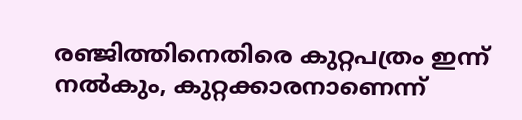രഞ്ജിത്തിനെതിരെ കുറ്റപത്രം ഇന്ന് നൽകും, കുറ്റക്കാരനാണെന്ന്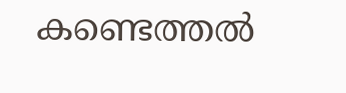കണ്ടെത്തൽ